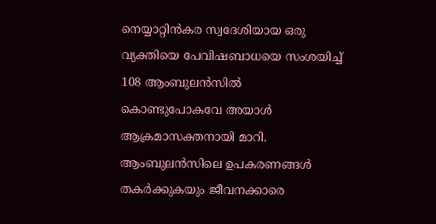നെയ്യാറ്റിൻകര സ്വദേശിയായ ഒരു വ്യക്തിയെ പേവിഷബാധയെ സംശയിച്ച് 108 ആംബുലൻസിൽ കൊണ്ടുപോകവേ അയാൾ ആക്രമാസക്തനായി മാറി. ആംബുലൻസിലെ ഉപകരണങ്ങൾ തകർക്കുകയും ജീവനക്കാരെ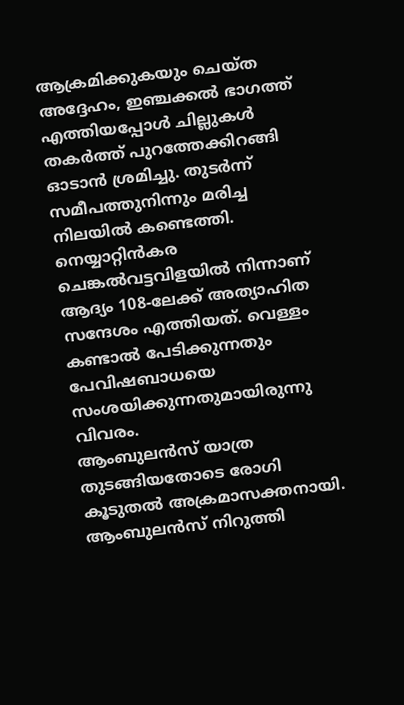ആക്രമിക്കുകയും ചെയ്ത അദ്ദേഹം, ഇഞ്ചക്കൽ ഭാഗത്ത് എത്തിയപ്പോൾ ചില്ലുകൾ തകർത്ത് പുറത്തേക്കിറങ്ങി ഓടാൻ ശ്രമിച്ചു. തുടർന്ന് സമീപത്തുനിന്നും മരിച്ച നിലയിൽ കണ്ടെത്തി. നെയ്യാറ്റിൻകര ചെങ്കൽവട്ടവിളയിൽ നിന്നാണ് ആദ്യം 108-ലേക്ക് അത്യാഹിത സന്ദേശം എത്തിയത്. വെള്ളം കണ്ടാൽ പേടിക്കുന്നതും പേവിഷബാധയെ സംശയിക്കുന്നതുമായിരുന്നു വിവരം.
ആംബുലൻസ് യാത്ര തുടങ്ങിയതോടെ രോഗി കൂടുതൽ അക്രമാസക്തനായി. ആംബുലൻസ് നിറുത്തി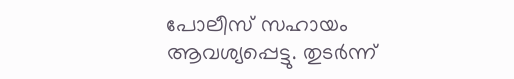പോലീസ് സഹായം ആവശ്യപ്പെട്ടു. തുടർന്ന്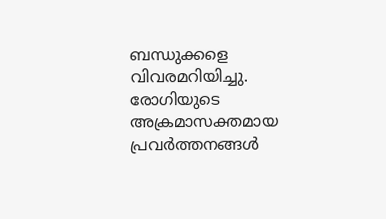ബന്ധുക്കളെ വിവരമറിയിച്ചു. രോഗിയുടെ അക്രമാസക്തമായ പ്രവർത്തനങ്ങൾ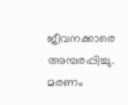ജീവനക്കാരെ അമ്പരപ്പിച്ചു. മരണം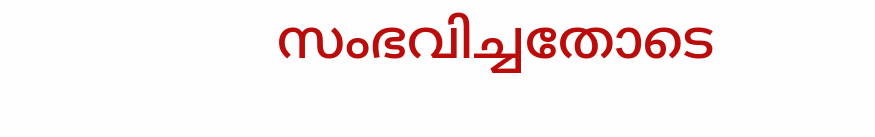സംഭവിച്ചതോടെ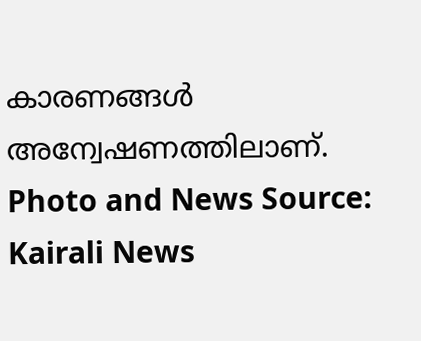കാരണങ്ങൾ അന്വേഷണത്തിലാണ്.
Photo and News Source: Kairali News